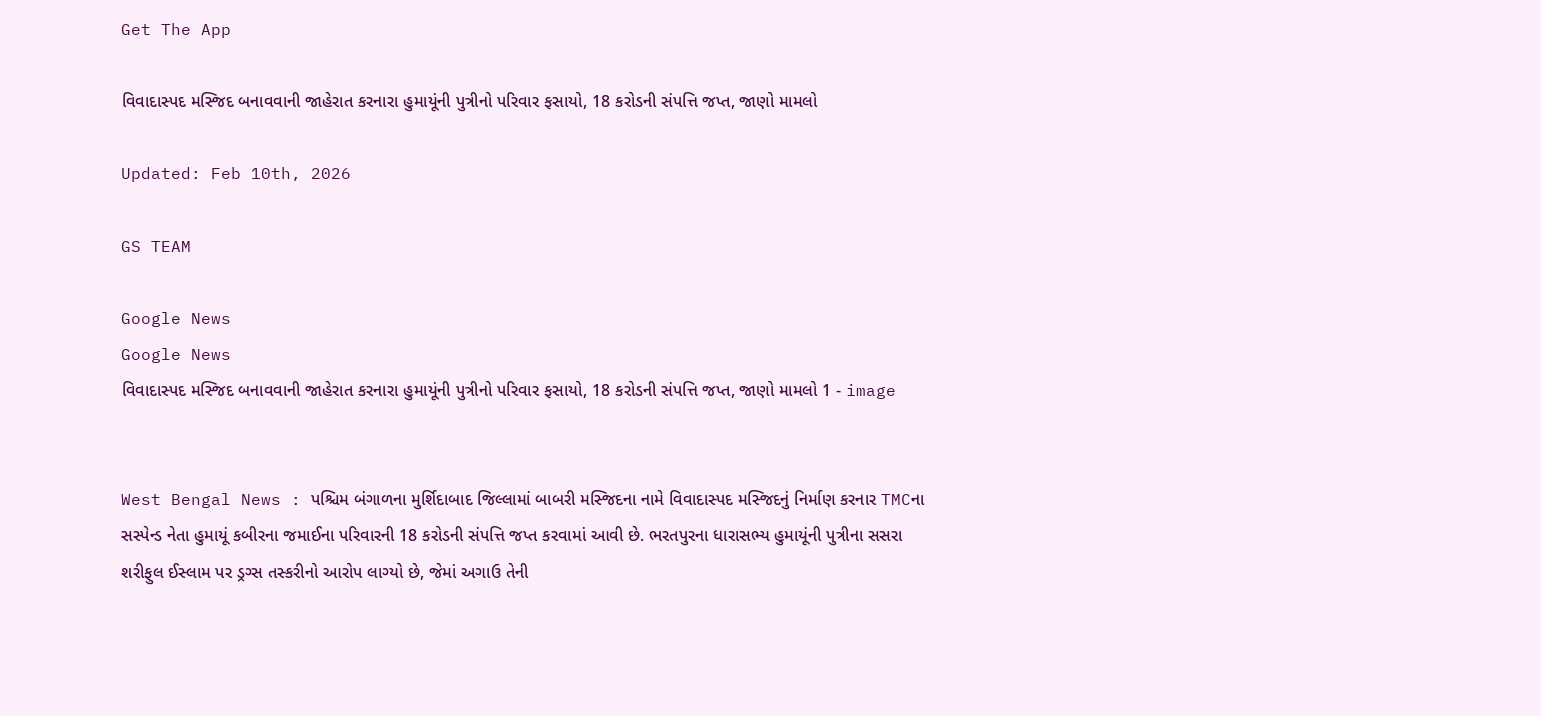Get The App

વિવાદાસ્પદ મસ્જિદ બનાવવાની જાહેરાત કરનારા હુમાયૂંની પુત્રીનો પરિવાર ફસાયો, 18 કરોડની સંપત્તિ જપ્ત, જાણો મામલો

Updated: Feb 10th, 2026

GS TEAM

Google News
Google News
વિવાદાસ્પદ મસ્જિદ બનાવવાની જાહેરાત કરનારા હુમાયૂંની પુત્રીનો પરિવાર ફસાયો, 18 કરોડની સંપત્તિ જપ્ત, જાણો મામલો 1 - image


West Bengal News : પશ્ચિમ બંગાળના મુર્શિદાબાદ જિલ્લામાં બાબરી મસ્જિદના નામે વિવાદાસ્પદ મસ્જિદનું નિર્માણ કરનાર TMCના સસ્પેન્ડ નેતા હુમાયૂં કબીરના જમાઈના પરિવારની 18 કરોડની સંપત્તિ જપ્ત કરવામાં આવી છે. ભરતપુરના ધારાસભ્ય હુમાયૂંની પુત્રીના સસરા શરીફુલ ઈસ્લામ પર ડ્રગ્સ તસ્કરીનો આરોપ લાગ્યો છે, જેમાં અગાઉ તેની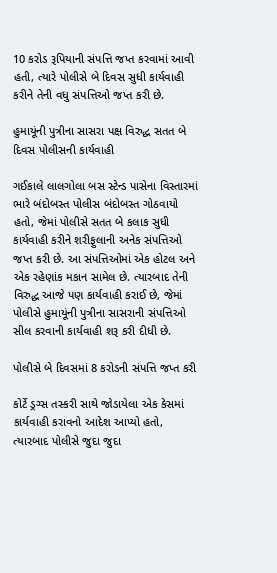10 કરોડ રૂપિયાની સંપત્તિ જપ્ત કરવામાં આવી હતી, ત્યારે પોલીસે બે દિવસ સુધી કાર્યવાહી કરીને તેની વધુ સંપત્તિઓ જપ્ત કરી છે.

હુમાયૂંની પુત્રીના સાસરા પક્ષ વિરુદ્ધ સતત બે દિવસ પોલીસની કાર્યવાહી

ગઈકાલે લાલગોલા બસ સ્ટેન્ડ પાસેના વિસ્તારમાં ભારે બંદોબસ્ત પોલીસ બંદોબસ્ત ગોઠવાયો હતો, જેમાં પોલીસે સતત બે કલાક સુધી કાર્યવાહી કરીને શરીફુલાની અનેક સંપત્તિઓ જપ્ત કરી છે. આ સંપત્તિઓમાં એક હોટલ અને એક રહેણાંક મકાન સામેલ છે. ત્યારબાદ તેની વિરુદ્ધ આજે પણ કાર્યવાહી કરાઈ છે, જેમાં પોલીસે હુમાયૂંની પુત્રીના સાસરાની સંપત્તિઓ સીલ કરવાની કાર્યવાહી શરૂ કરી દીધી છે.

પોલીસે બે દિવસમાં 8 કરોડની સંપત્તિ જપ્ત કરી

કોર્ટે ડ્રગ્સ તસ્કરી સાથે જોડાયેલા એક કેસમાં કાર્યવાહી કરાવનો આદેશ આપ્યો હતો, ત્યારબાદ પોલીસે જુદા જુદા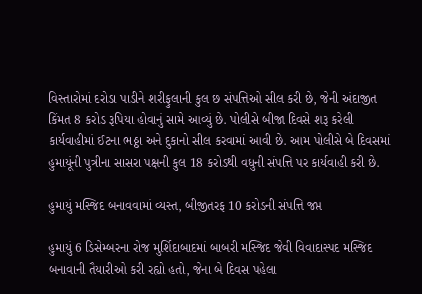વિસ્તારોમાં દરોડા પાડીને શરીફુલાની કુલ છ સંપત્તિઓ સીલ કરી છે, જેની અંદાજીત કિંમત 8 કરોડ રૂપિયા હોવાનું સામે આવ્યું છે. પોલીસે બીજા દિવસે શરૂ કરેલી કાર્યવાહીમાં ઈટના ભઠ્ઠા અને દુકાનો સીલ કરવામાં આવી છે. આમ પોલીસે બે દિવસમાં હુમાયૂંની પુત્રીના સાસરા પક્ષની કુલ 18 કરોડથી વધુની સંપત્તિ પર કાર્યવાહી કરી છે.

હુમાયું મસ્જિદ બનાવવામાં વ્યસ્ત, બીજીતરફ 10 કરોડની સંપત્તિ જપ્ત

હુમાયું 6 ડિસેમ્બરના રોજ મુર્શિદાબાદમાં બાબરી મસ્જિદ જેવી વિવાદાસ્પદ મસ્જિદ બનાવાની તૈયારીઓ કરી રહ્યો હતો, જેના બે દિવસ પહેલા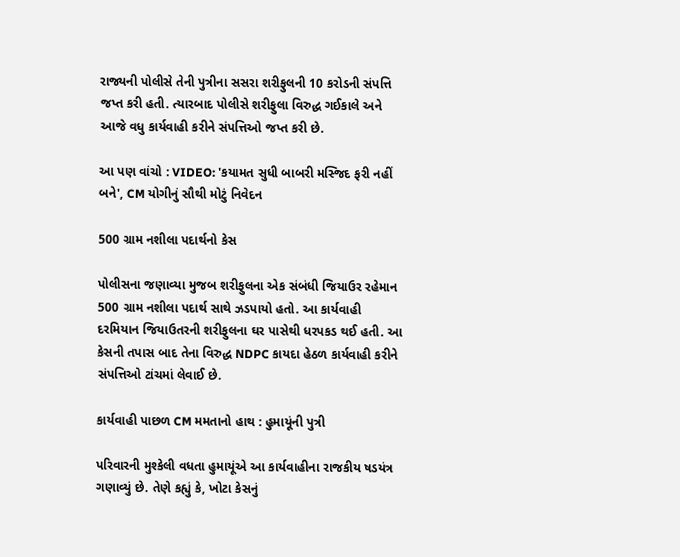રાજ્યની પોલીસે તેની પુત્રીના સસરા શરીફુલની 10 કરોડની સંપત્તિ જપ્ત કરી હતી. ત્યારબાદ પોલીસે શરીફુલા વિરુદ્ધ ગઈકાલે અને આજે વધુ કાર્યવાહી કરીને સંપત્તિઓ જપ્ત કરી છે.

આ પણ વાંચો : VIDEO: 'કયામત સુધી બાબરી મસ્જિદ ફરી નહીં બને', CM યોગીનું સૌથી મોટું નિવેદન

500 ગ્રામ નશીલા પદાર્થનો કેસ

પોલીસના જણાવ્યા મુજબ શરીફુલના એક સંબંધી જિયાઉર રહેમાન 500 ગ્રામ નશીલા પદાર્થ સાથે ઝડપાયો હતો. આ કાર્યવાહી દરમિયાન જિયાઉતરની શરીફુલના ઘર પાસેથી ધરપકડ થઈ હતી. આ કેસની તપાસ બાદ તેના વિરુદ્ધ NDPC કાયદા હેઠળ કાર્યવાહી કરીને સંપત્તિઓ ટાંચમાં લેવાઈ છે.

કાર્યવાહી પાછળ CM મમતાનો હાથ : હુમાયૂંની પુત્રી

પરિવારની મુશ્કેલી વધતા હુમાયૂંએ આ કાર્યવાહીના રાજકીય ષડયંત્ર ગણાવ્યું છે. તેણે કહ્યું કે, ખોટા કેસનું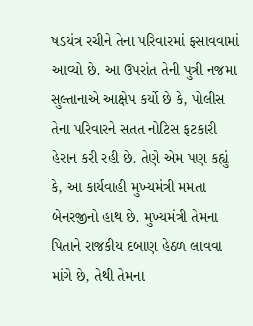ષડયંત્ર રચીને તેના પરિવારમાં ફસાવવામાં આવ્યો છે. આ ઉપરાંત તેની પુત્રી નજમા સુલ્તાનાએ આક્ષેપ કર્યો છે કે, પોલીસ તેના પરિવારને સતત નોટિસ ફટકારી હેરાન કરી રહી છે. તેણે એમ પણ કહ્યું કે, આ કાર્યવાહી મુખ્યમંત્રી મમતા બેનરજીનો હાથ છે. મુખ્યમંત્રી તેમના પિતાને રાજકીય દબાણ હેઠળ લાવવા માંગે છે, તેથી તેમના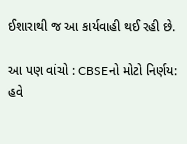ઈશારાથી જ આ કાર્યવાહી થઈ રહી છે.

આ પણ વાંચો : CBSEનો મોટો નિર્ણય: હવે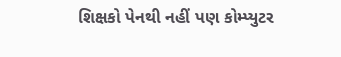શિક્ષકો પેનથી નહીં પણ કોમ્પ્યુટર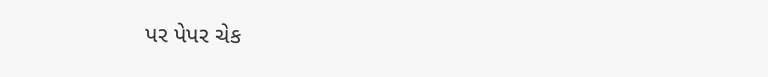પર પેપર ચેક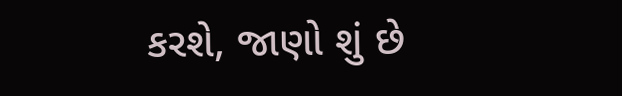કરશે, જાણો શું છે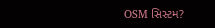OSM સિસ્ટમ?